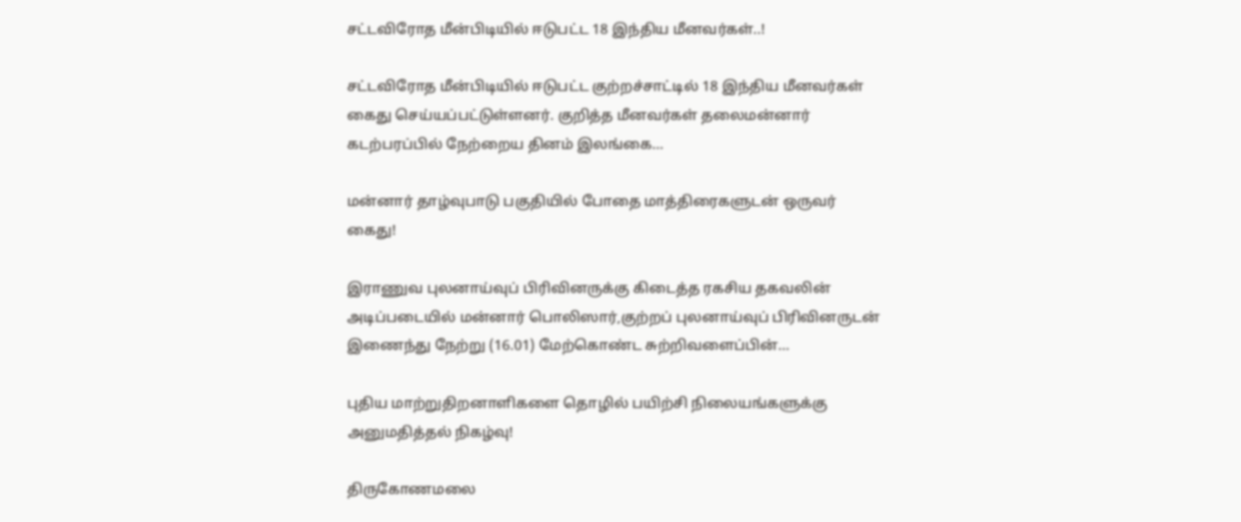சட்டவிரோத மீன்பிடியில் ஈடுபட்ட 18 இந்திய மீனவர்கள்..!

சட்டவிரோத மீன்பிடியில் ஈடுபட்ட குற்றச்சாட்டில் 18 இந்திய மீனவர்கள் கைது செய்யப்பட்டுள்ளனர். குறித்த மீனவர்கள் தலைமன்னார் கடற்பரப்பில் நேற்றைய தினம் இலங்கை…

மன்னார் தாழ்வுபாடு பகுதியில் போதை மாத்திரைகளுடன் ஒருவர் கைது!

இராணுவ புலனாய்வுப் பிரிவினருக்கு கிடைத்த ரகசிய தகவலின் அடிப்படையில் மன்னார் பொலிஸார்,குற்றப் புலனாய்வுப் பிரிவினருடன் இணைந்து நேற்று (16.01) மேற்கொண்ட சுற்றிவளைப்பின்…

புதிய மாற்றுதிறனாளிகளை தொழில் பயிற்சி நிலையங்களுக்கு அனுமதித்தல் நிகழ்வு!

திருகோணமலை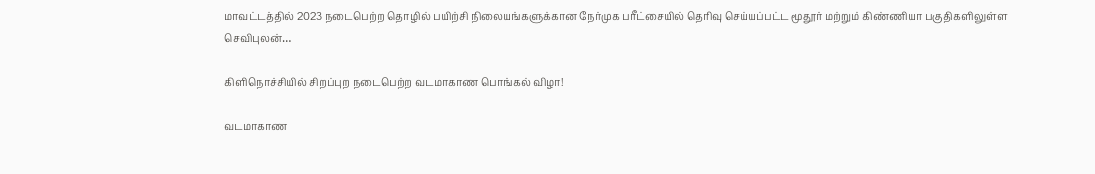மாவட்டத்தில் 2023 நடைபெற்ற தொழில் பயிற்சி நிலையங்களுக்கான நேர்முக பரீட்சையில் தெரிவு செய்யப்பட்ட மூதூர் மற்றும் கிண்ணியா பகுதிகளிலுள்ள செவிபுலன்…

கிளிநொச்சியில் சிறப்புற நடைபெற்ற வடமாகாண பொங்கல் விழா!

வடமாகாண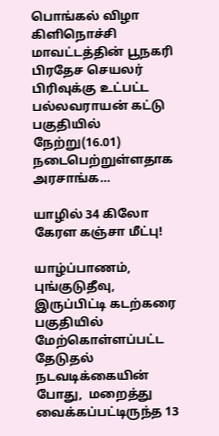பொங்கல் விழா கிளிநொச்சி மாவட்டத்தின் பூநகரி பிரதேச செயலர் பிரிவுக்கு உட்பட்ட பல்லவராயன் கட்டு பகுதியில் நேற்று(16.01) நடைபெற்றுள்ளதாக அரசாங்க…

யாழில் 34 கிலோ கேரள கஞ்சா மீட்பு!

யாழ்ப்பாணம், புங்குடுதீவு, இருப்பிட்டி கடற்கரை பகுதியில் மேற்கொள்ளப்பட்ட தேடுதல் நடவடிக்கையின் போது,  மறைத்து வைக்கப்பட்டிருந்த 13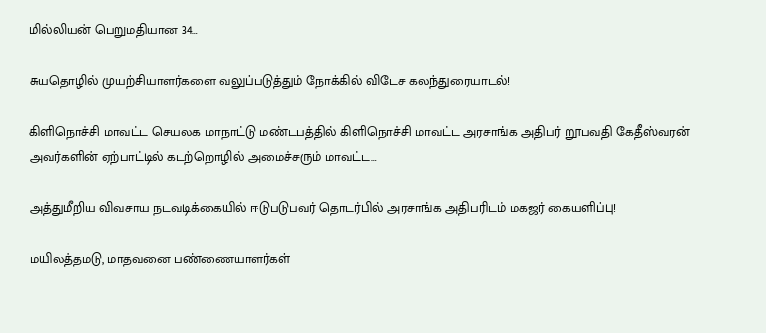மில்லியன் பெறுமதியான 34…

சுயதொழில் முயற்சியாளர்களை வலுப்படுத்தும் நோக்கில் விடேச கலந்துரையாடல்!

கிளிநொச்சி மாவட்ட செயலக மாநாட்டு மண்டபத்தில் கிளிநொச்சி மாவட்ட அரசாங்க அதிபர் றூபவதி கேதீஸ்வரன் அவர்களின் ஏற்பாட்டில் கடற்றொழில் அமைச்சரும் மாவட்ட…

அத்துமீறிய விவசாய நடவடிக்கையில் ஈடுபடுபவர் தொடர்பில் அரசாங்க அதிபரிடம் மகஜர் கையளிப்பு!

மயிலத்தமடு, மாதவனை பண்ணையாளர்கள்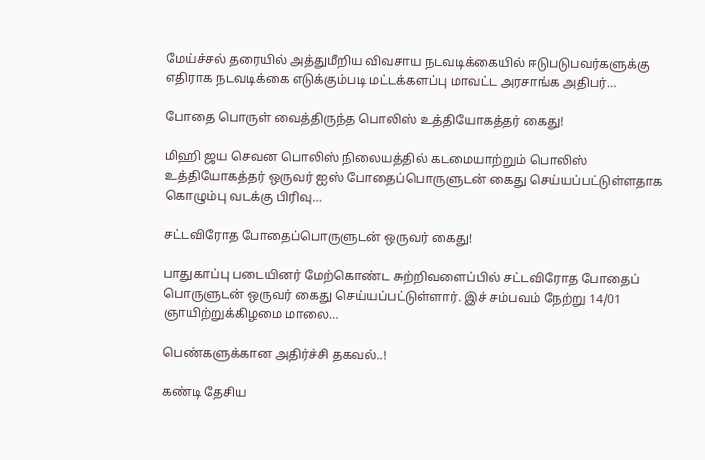மேய்ச்சல் தரையில் அத்துமீறிய விவசாய நடவடிக்கையில் ஈடுபடுபவர்களுக்கு எதிராக நடவடிக்கை எடுக்கும்படி மட்டக்களப்பு மாவட்ட அரசாங்க அதிபர்…

போதை பொருள் வைத்திருந்த பொலிஸ் உத்தியோகத்தர் கைது!

மிஹி ஜய செவன பொலிஸ் நிலையத்தில் கடமையாற்றும் பொலிஸ் உத்தியோகத்தர் ஒருவர் ஐஸ் போதைப்பொருளுடன் கைது செய்யப்பட்டுள்ளதாக கொழும்பு வடக்கு பிரிவு…

சட்டவிரோத போதைப்பொருளுடன் ஒருவர் கைது!

பாதுகாப்பு படையினர் மேற்கொண்ட சுற்றிவளைப்பில் சட்டவிரோத போதைப் பொருளுடன் ஒருவர் கைது செய்யப்பட்டுள்ளார். இச் சம்பவம் நேற்று 14/01 ஞாயிற்றுக்கிழமை மாலை…

பெண்களுக்கான அதிர்ச்சி தகவல்..!

கண்டி தேசிய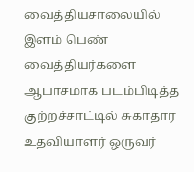வைத்தியசாலையில் இளம் பெண் வைத்தியர்களை ஆபாசமாக படம்பிடித்த குற்றச்சாட்டில் சுகாதார உதவியாளர் ஒருவர்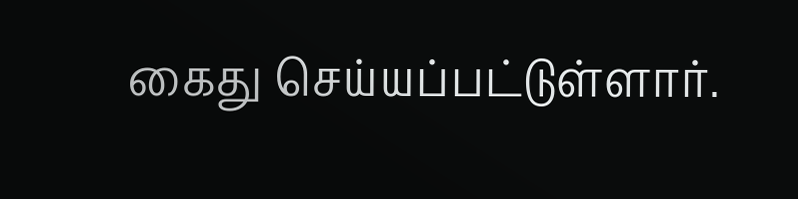கைது செய்யப்பட்டுள்ளார்.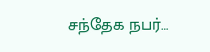சந்தேக நபர்…